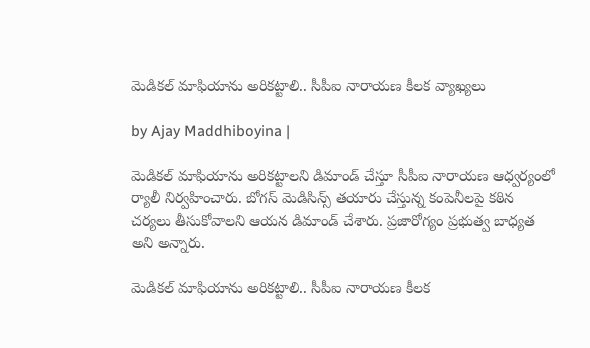మెడికల్ మాఫియాను అరికట్టాలి.. సీపీఐ నారాయణ కీలక వ్యాఖ్యలు

by Ajay Maddhiboyina |

మెడికల్ మాఫియాను అరికట్టాలని డిమాండ్ చేస్తూ సీపీఐ నారాయణ ఆధ్వర్యంలో ర్యాలీ నిర్వహించారు. బోగస్ మెడిసిన్స్ తయారు చేస్తున్న కంపెనీలపై కఠిన చర్యలు తీసుకోవాలని ఆయన డిమాండ్ చేశారు. ప్రజారోగ్యం ప్రభుత్వ బాధ్యత అని అన్నారు.

మెడికల్ మాఫియాను అరికట్టాలి.. సీపీఐ నారాయణ కీలక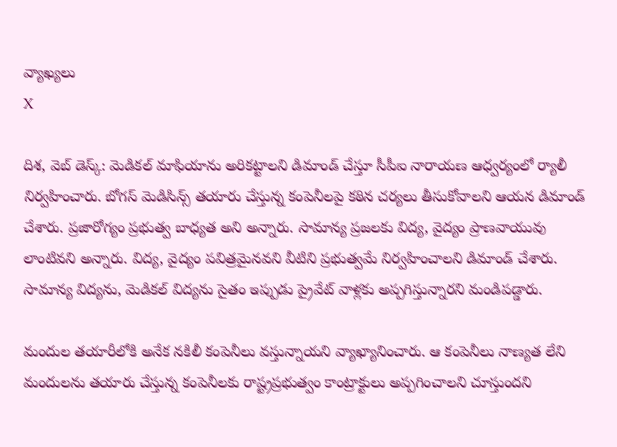వ్యాఖ్యలు
X

దిశ, వెబ్ డెస్క్: మెడికల్ మాఫియాను అరికట్టాలని డిమాండ్ చేస్తూ సీపీఐ నారాయణ ఆధ్వర్యంలో ర్యాలీ నిర్వహించారు. బోగస్ మెడిసిన్స్ తయారు చేస్తున్న కంపెనీలపై కఠిన చర్యలు తీసుకోవాలని ఆయన డిమాండ్ చేశారు. ప్రజారోగ్యం ప్రభుత్వ బాధ్యత అని అన్నారు. సామాన్య ప్రజలకు విద్య, వైద్యం ప్రాణవాయువు లాంటివని అన్నారు. విద్య, వైద్యం పవిత్రమైనవని వీటిని ప్రభుత్వమే నిర్వహించాలని డిమాండ్ చేశారు. సామాన్య విద్యను, మెడికల్ విద్యను సైతం ఇప్పుడు ప్రైవేట్ వాళ్లకు అప్పగిస్తున్నారని మండిపడ్డారు.

మందుల తయారీలోకి అనేక నకిలీ కంపెనీలు వస్తున్నాయని వ్యాఖ్యానించారు. ఆ కంపెనీలు నాణ్యత లేని మందులను తయారు చేస్తున్న కంపెనీలకు రాష్ట్రప్రభుత్వం కాంట్రాక్టులు అప్పగించాలని చూస్తుందని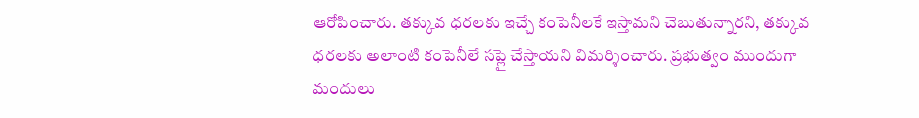ఆరోపించారు. తక్కువ ధరలకు ఇచ్చే కంపెనీలకే ఇస్తామని చెబుతున్నారని, తక్కువ ధరలకు అలాంటి కంపెనీలే సప్లై చేస్తాయని విమర్శించారు. ప్రభుత్వం ముందుగా మందులు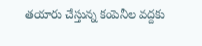తయారు చేస్తున్న కంపెనీల వద్దకు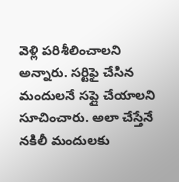వెళ్లి పరిశీలించాలని అన్నారు. సర్టిఫై చేసిన మందులనే సప్లై చేయాలని సూచించారు. అలా చేస్తేనే నకిలీ మందులకు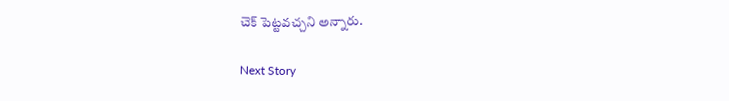చెక్ పెట్టవచ్చని అన్నారు.

Next Story